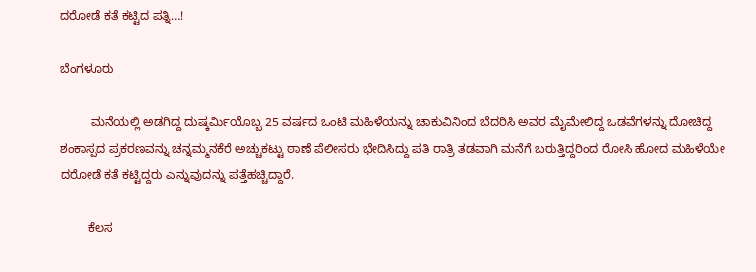ದರೋಡೆ ಕತೆ ಕಟ್ಟಿದ ಪತ್ನಿ…!

ಬೆಂಗಳೂರು

         ಮನೆಯಲ್ಲಿ ಅಡಗಿದ್ದ ದುಷ್ಕರ್ಮಿಯೊಬ್ಬ 25 ವರ್ಷದ ಒಂಟಿ ಮಹಿಳೆಯನ್ನು ಚಾಕುವಿನಿಂದ ಬೆದರಿಸಿ ಅವರ ಮೈಮೇಲಿದ್ದ ಒಡವೆಗಳನ್ನು ದೋಚಿದ್ದ ಶಂಕಾಸ್ಪದ ಪ್ರಕರಣವನ್ನು ಚನ್ನಮ್ಮನಕೆರೆ ಅಚ್ಚುಕಟ್ಟು ಠಾಣೆ ಪೆಲೀಸರು ಭೇದಿಸಿದ್ದು ಪತಿ ರಾತ್ರಿ ತಡವಾಗಿ ಮನೆಗೆ ಬರುತ್ತಿದ್ದರಿಂದ ರೋಸಿ ಹೋದ ಮಹಿಳೆಯೇ ದರೋಡೆ ಕತೆ ಕಟ್ಟಿದ್ದರು ಎನ್ನುವುದನ್ನು ಪತ್ತೆಹಚ್ಚಿದ್ದಾರೆ.

        ಕೆಲಸ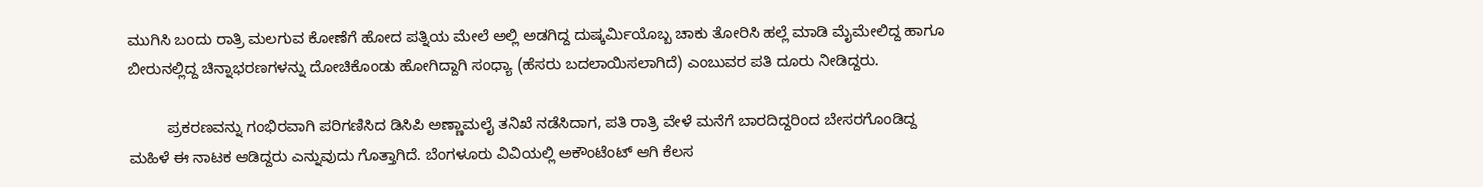ಮುಗಿಸಿ ಬಂದು ರಾತ್ರಿ ಮಲಗುವ ಕೋಣೆಗೆ ಹೋದ ಪತ್ನಿಯ ಮೇಲೆ ಅಲ್ಲಿ ಅಡಗಿದ್ದ ದುಷ್ಕರ್ಮಿಯೊಬ್ಬ ಚಾಕು ತೋರಿಸಿ ಹಲ್ಲೆ ಮಾಡಿ ಮೈಮೇಲಿದ್ದ ಹಾಗೂ ಬೀರುನಲ್ಲಿದ್ದ ಚಿನ್ನಾಭರಣಗಳನ್ನು ದೋಚಿಕೊಂಡು ಹೋಗಿದ್ದಾಗಿ ಸಂಧ್ಯಾ (ಹೆಸರು ಬದಲಾಯಿಸಲಾಗಿದೆ) ಎಂಬುವರ ಪತಿ ದೂರು ನೀಡಿದ್ದರು.

         ಪ್ರಕರಣವನ್ನು ಗಂಭಿರವಾಗಿ ಪರಿಗಣಿಸಿದ ಡಿಸಿಪಿ ಅಣ್ಣಾಮಲೈ ತನಿಖೆ ನಡೆಸಿದಾಗ, ಪತಿ ರಾತ್ರಿ ವೇಳೆ ಮನೆಗೆ ಬಾರದಿದ್ದರಿಂದ ಬೇಸರಗೊಂಡಿದ್ದ ಮಹಿಳೆ ಈ ನಾಟಕ ಆಡಿದ್ದರು ಎನ್ನುವುದು ಗೊತ್ತಾಗಿದೆ. ಬೆಂಗಳೂರು ವಿವಿಯಲ್ಲಿ ಅಕೌಂಟೆಂಟ್ ಆಗಿ ಕೆಲಸ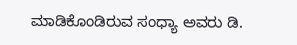ಮಾಡಿಕೊಂಡಿರುವ ಸಂಧ್ಯಾ ಅವರು ಡಿ.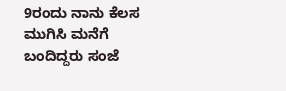9ರಂದು ನಾನು ಕೆಲಸ ಮುಗಿಸಿ ಮನೆಗೆ ಬಂದಿದ್ದರು ಸಂಜೆ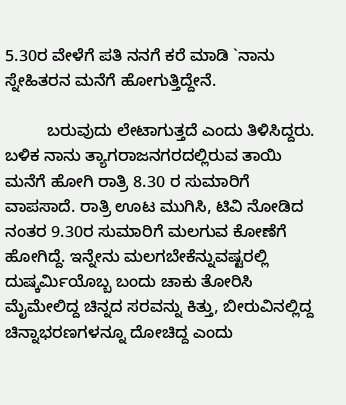5.30ರ ವೇಳೆಗೆ ಪತಿ ನನಗೆ ಕರೆ ಮಾಡಿ `ನಾನು ಸ್ನೇಹಿತರನ ಮನೆಗೆ ಹೋಗುತ್ತಿದ್ದೇನೆ.

         ಬರುವುದು ಲೇಟಾಗುತ್ತದೆ ಎಂದು ತಿಳಿಸಿದ್ದರು. ಬಳಿಕ ನಾನು ತ್ಯಾಗರಾಜನಗರದಲ್ಲಿರುವ ತಾಯಿ ಮನೆಗೆ ಹೋಗಿ ರಾತ್ರಿ 8.30 ರ ಸುಮಾರಿಗೆ ವಾಪಸಾದೆ. ರಾತ್ರಿ ಊಟ ಮುಗಿಸಿ, ಟಿವಿ ನೋಡಿದ ನಂತರ 9.30ರ ಸುಮಾರಿಗೆ ಮಲಗುವ ಕೋಣೆಗೆ ಹೋಗಿದ್ದೆ. ಇನ್ನೇನು ಮಲಗಬೇಕೆನ್ನುವಷ್ಟರಲ್ಲಿ ದುಷ್ಕರ್ಮಿಯೊಬ್ಬ ಬಂದು ಚಾಕು ತೋರಿಸಿ ಮೈಮೇಲಿದ್ದ ಚಿನ್ನದ ಸರವನ್ನು ಕಿತ್ತು, ಬೀರುವಿನಲ್ಲಿದ್ದ ಚಿನ್ನಾಭರಣಗಳನ್ನೂ ದೋಚಿದ್ದ ಎಂದು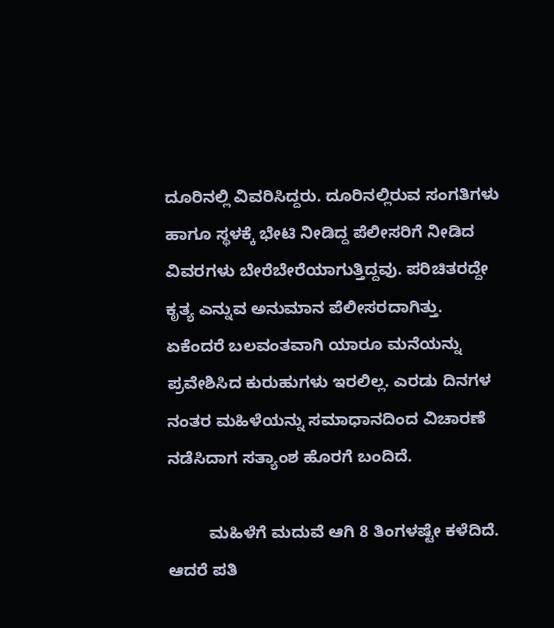ದೂರಿನಲ್ಲಿ ವಿವರಿಸಿದ್ದರು. ದೂರಿನಲ್ಲಿರುವ ಸಂಗತಿಗಳು ಹಾಗೂ ಸ್ಥಳಕ್ಕೆ ಭೇಟಿ ನೀಡಿದ್ದ ಪೆಲೀಸರಿಗೆ ನೀಡಿದ ವಿವರಗಳು ಬೇರೆಬೇರೆಯಾಗುತ್ತಿದ್ದವು. ಪರಿಚಿತರದ್ದೇ ಕೃತ್ಯ ಎನ್ನುವ ಅನುಮಾನ ಪೆಲೀಸರದಾಗಿತ್ತು. ಏಕೆಂದರೆ ಬಲವಂತವಾಗಿ ಯಾರೂ ಮನೆಯನ್ನು ಪ್ರವೇಶಿಸಿದ ಕುರುಹುಗಳು ಇರಲಿಲ್ಲ. ಎರಡು ದಿನಗಳ ನಂತರ ಮಹಿಳೆಯನ್ನು ಸಮಾಧಾನದಿಂದ ವಿಚಾರಣೆ ನಡೆಸಿದಾಗ ಸತ್ಯಾಂಶ ಹೊರಗೆ ಬಂದಿದೆ.

         ಮಹಿಳೆಗೆ ಮದುವೆ ಆಗಿ 8 ತಿಂಗಳಷ್ಟೇ ಕಳೆದಿದೆ. ಆದರೆ ಪತಿ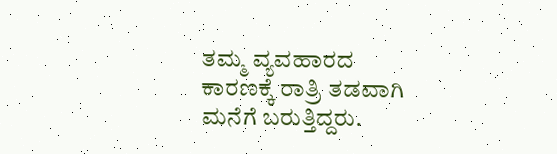ತಮ್ಮ ವ್ಯವಹಾರದ ಕಾರಣಕ್ಕೆ ರಾತ್ರಿ ತಡವಾಗಿ ಮನೆಗೆ ಬರುತ್ತಿದ್ದರು.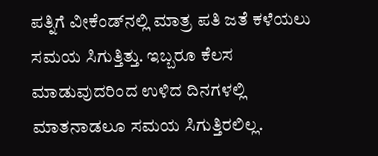ಪತ್ನಿಗೆ ವೀಕೆಂಡ್‍ನಲ್ಲಿ ಮಾತ್ರ ಪತಿ ಜತೆ ಕಳೆಯಲು ಸಮಯ ಸಿಗುತ್ತಿತ್ತು. ಇಬ್ಬರೂ ಕೆಲಸ ಮಾಡುವುದರಿಂದ ಉಳಿದ ದಿನಗಳಲ್ಲಿ ಮಾತನಾಡಲೂ ಸಮಯ ಸಿಗುತ್ತಿರಲಿಲ್ಲ.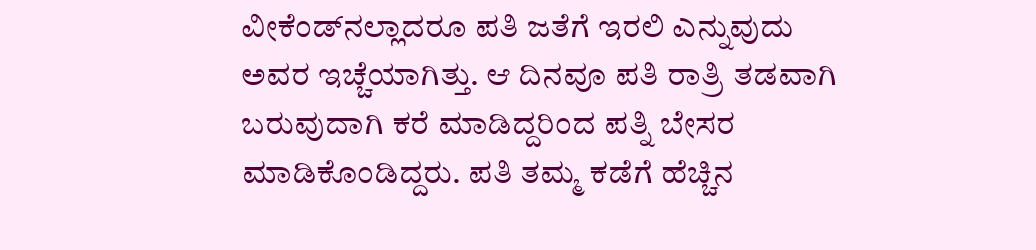ವೀಕೆಂಡ್‍ನಲ್ಲಾದರೂ ಪತಿ ಜತೆಗೆ ಇರಲಿ ಎನ್ನುವುದು ಅವರ ಇಚ್ಚೆಯಾಗಿತ್ತು. ಆ ದಿನವೂ ಪತಿ ರಾತ್ರಿ ತಡವಾಗಿ ಬರುವುದಾಗಿ ಕರೆ ಮಾಡಿದ್ದರಿಂದ ಪತ್ನಿ ಬೇಸರ ಮಾಡಿಕೊಂಡಿದ್ದರು. ಪತಿ ತಮ್ಮ ಕಡೆಗೆ ಹೆಚ್ಚಿನ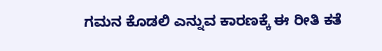ಗಮನ ಕೊಡಲಿ ಎನ್ನುವ ಕಾರಣಕ್ಕೆ ಈ ರೀತಿ ಕತೆ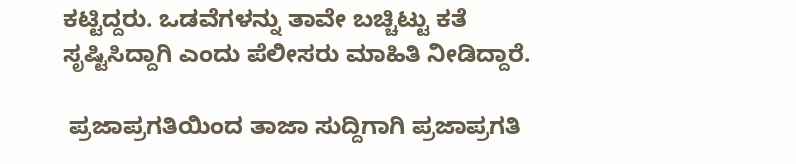ಕಟ್ಟಿದ್ದರು. ಒಡವೆಗಳನ್ನು ತಾವೇ ಬಚ್ಚಿಟ್ಟು ಕತೆ ಸೃಷ್ಟಿಸಿದ್ದಾಗಿ ಎಂದು ಪೆಲೀಸರು ಮಾಹಿತಿ ನೀಡಿದ್ದಾರೆ.

 ಪ್ರಜಾಪ್ರಗತಿಯಿಂದ ತಾಜಾ ಸುದ್ದಿಗಾಗಿ ಪ್ರಜಾಪ್ರಗತಿ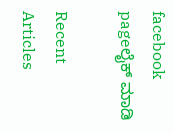facebook pageಲೈಕ್ ಮಾಡಿ

Recent Articles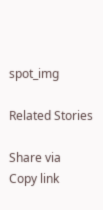spot_img

Related Stories

Share via
Copy link